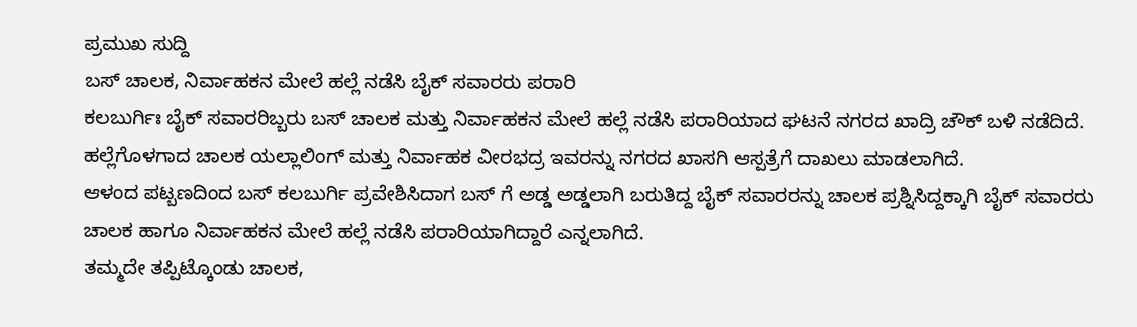ಪ್ರಮುಖ ಸುದ್ದಿ
ಬಸ್ ಚಾಲಕ, ನಿರ್ವಾಹಕನ ಮೇಲೆ ಹಲ್ಲೆ ನಡೆಸಿ ಬೈಕ್ ಸವಾರರು ಪರಾರಿ
ಕಲಬುರ್ಗಿಃ ಬೈಕ್ ಸವಾರರಿಬ್ಬರು ಬಸ್ ಚಾಲಕ ಮತ್ತು ನಿರ್ವಾಹಕನ ಮೇಲೆ ಹಲ್ಲೆ ನಡೆಸಿ ಪರಾರಿಯಾದ ಘಟನೆ ನಗರದ ಖಾದ್ರಿ ಚೌಕ್ ಬಳಿ ನಡೆದಿದೆ.
ಹಲ್ಲೆಗೊಳಗಾದ ಚಾಲಕ ಯಲ್ಲಾಲಿಂಗ್ ಮತ್ತು ನಿರ್ವಾಹಕ ವೀರಭದ್ರ ಇವರನ್ನು ನಗರದ ಖಾಸಗಿ ಆಸ್ಪತ್ರೆಗೆ ದಾಖಲು ಮಾಡಲಾಗಿದೆ.
ಆಳಂದ ಪಟ್ಬಣದಿಂದ ಬಸ್ ಕಲಬುರ್ಗಿ ಪ್ರವೇಶಿಸಿದಾಗ ಬಸ್ ಗೆ ಅಡ್ಡ ಅಡ್ಡಲಾಗಿ ಬರುತಿದ್ದ ಬೈಕ್ ಸವಾರರನ್ನು ಚಾಲಕ ಪ್ರಶ್ನಿಸಿದ್ದಕ್ಕಾಗಿ ಬೈಕ್ ಸವಾರರು ಚಾಲಕ ಹಾಗೂ ನಿರ್ವಾಹಕನ ಮೇಲೆ ಹಲ್ಲೆ ನಡೆಸಿ ಪರಾರಿಯಾಗಿದ್ದಾರೆ ಎನ್ನಲಾಗಿದೆ.
ತಮ್ಮದೇ ತಪ್ಪಿಟ್ಕೊಂಡು ಚಾಲಕ,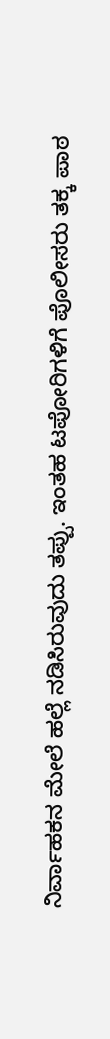ನಿರ್ವಾಹಕನ ಮೇಲೆ ಹಲ್ಲೆ ನಡಿಸಿರುವುದು ತಪ್ಪು. ಇಂತಹ ಟಪೋರಿಗಳಿಗೆ ಪೊಲೀಸರು ತಕ್ಕ ಪಾಠ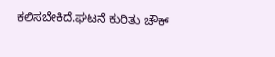ಕಲಿಸಬೇಕಿದೆ.ಘಟನೆ ಕುರಿತು ಚೌಕ್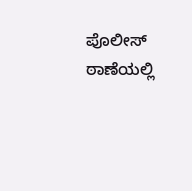ಪೊಲೀಸ್ ಠಾಣೆಯಲ್ಲಿ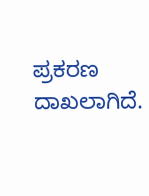ಪ್ರಕರಣ ದಾಖಲಾಗಿದೆ.